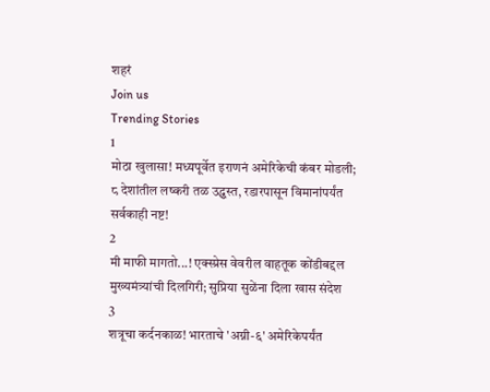शहरं
Join us
Trending Stories
1
मोठा खुलासा! मध्यपूर्वेत इराणनं अमेरिकेची कंबर मोडली; ८ देशांतील लष्करी तळ उद्ध्वस्त, रडारपासून विमानांपर्यंत सर्वकाही नष्ट!
2
मी माफी मागतो...! एक्स्प्रेस वेवरील वाहतूक कोंडीबद्दल मुख्यमंत्र्यांची दिलगिरी; सुप्रिया सुळेंना दिला खास संदेश
3
शत्रूचा कर्दनकाळ! भारताचे 'अग्नी-६' अमेरिकेपर्यंत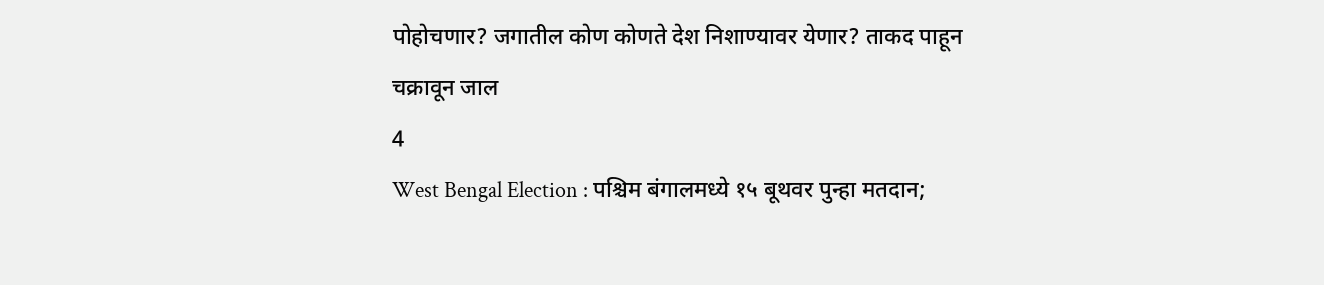पोहोचणार? जगातील कोण कोणते देश निशाण्यावर येणार? ताकद पाहून चक्रावून जाल
4
West Bengal Election : पश्चिम बंगालमध्ये १५ बूथवर पुन्हा मतदान;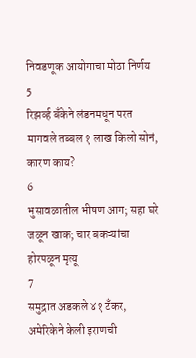निवडणूक आयोगाचा मोठा निर्णय
5
रिझर्व्ह बँकेने लंडनमधून परत मागवले तब्बल १ लाख किलो सोनं, कारण काय?
6
भुसावळातील भीषण आग; सहा घरे जळून खाक; चार बकऱ्यांचा होरपळून मृत्यू
7
समुद्रात अडकले ४१ टँकर, अमेरिकेने केली इराणची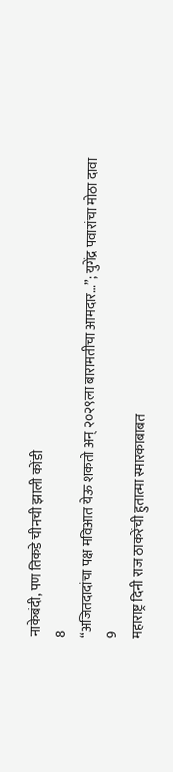नाकेबंदी, पण तिकडे चीनची झाली कोंडी
8
“अजितदादांचा पक्ष मविआत येऊ शकतो अन् २०२९ला बारामतीचा आमदार…”; युगेंद्र पवारांचा मोठा दावा
9
महाराष्ट्र दिनी राज ठाकरेंची हुतात्मा स्मारकाबाबत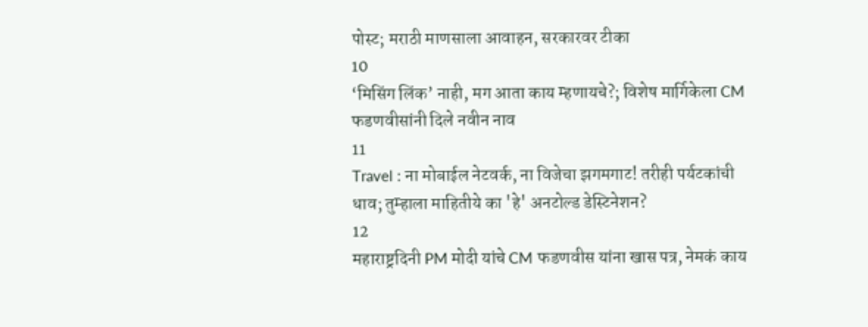पोस्ट; मराठी माणसाला आवाहन, सरकारवर टीका
10
‘मिसिंग लिंक’ नाही, मग आता काय म्हणायचे?; विशेष मार्गिकेला CM फडणवीसांनी दिले नवीन नाव
11
Travel : ना मोबाईल नेटवर्क, ना विजेचा झगमगाट! तरीही पर्यटकांची धाव; तुम्हाला माहितीये का 'हे' अनटोल्ड डेस्टिनेशन?
12
महाराष्ट्रदिनी PM मोदी यांचे CM फडणवीस यांना खास पत्र, नेमकं काय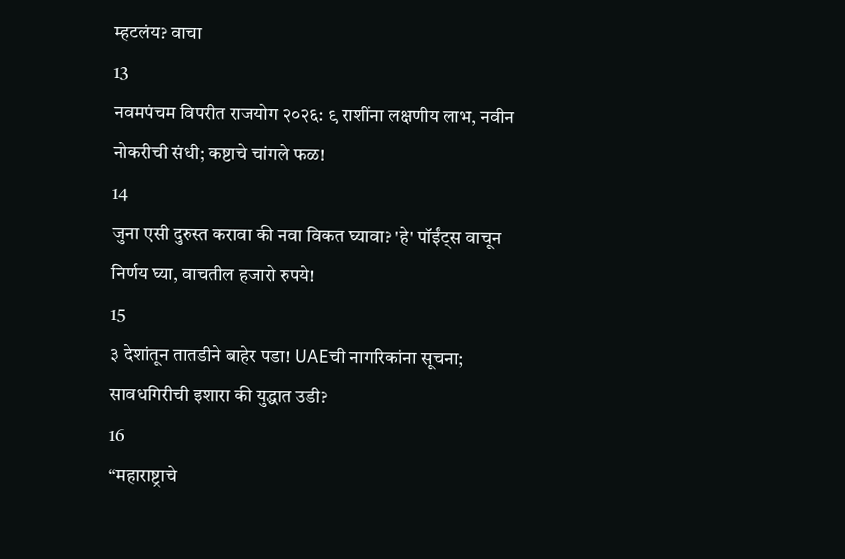म्हटलंय? वाचा
13
नवमपंचम विपरीत राजयोग २०२६: ९ राशींना लक्षणीय लाभ, नवीन नोकरीची संधी; कष्टाचे चांगले फळ!
14
जुना एसी दुरुस्त करावा की नवा विकत घ्यावा? 'हे' पॉईंट्स वाचून निर्णय घ्या, वाचतील हजारो रुपये!
15
३ देशांतून तातडीने बाहेर पडा! UAEची नागरिकांना सूचना; सावधगिरीची इशारा की युद्धात उडी?
16
“महाराष्ट्राचे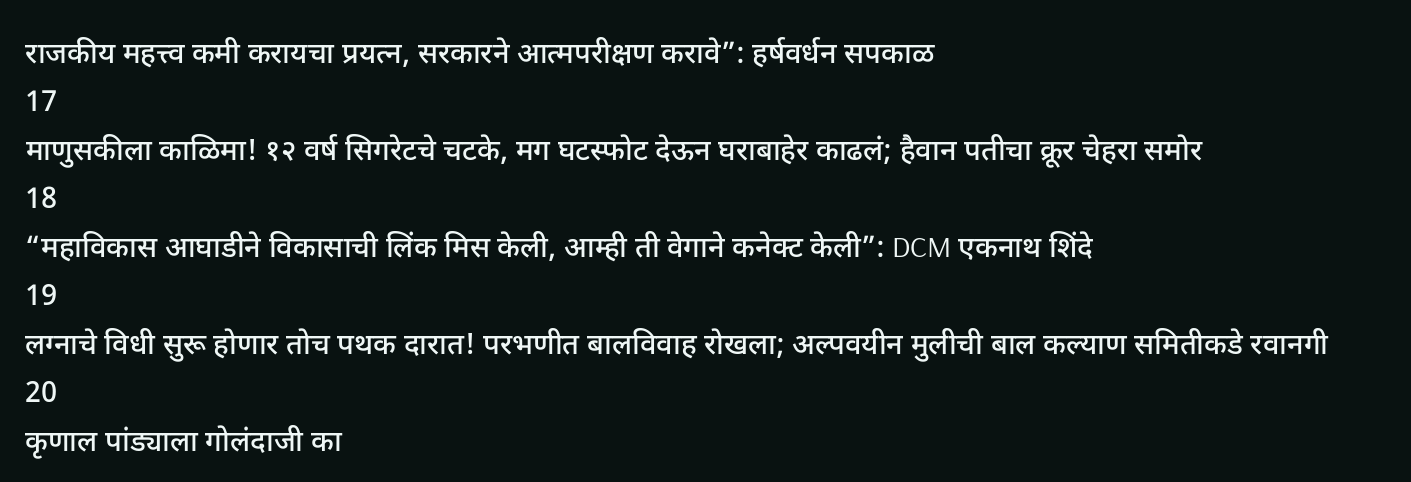राजकीय महत्त्व कमी करायचा प्रयत्न, सरकारने आत्मपरीक्षण करावे”: हर्षवर्धन सपकाळ
17
माणुसकीला काळिमा! १२ वर्ष सिगरेटचे चटके, मग घटस्फोट देऊन घराबाहेर काढलं; हैवान पतीचा क्रूर चेहरा समोर
18
“महाविकास आघाडीने विकासाची लिंक मिस केली, आम्ही ती वेगाने कनेक्ट केली”: DCM एकनाथ शिंदे
19
लग्नाचे विधी सुरू होणार तोच पथक दारात! परभणीत बालविवाह रोखला; अल्पवयीन मुलीची बाल कल्याण समितीकडे रवानगी
20
कृणाल पांड्याला गोलंदाजी का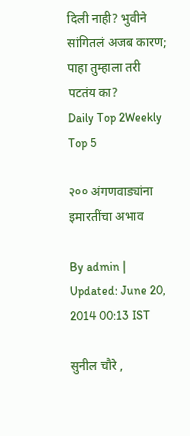दिली नाही? भुवीने सांगितलं अजब कारण; पाहा तुम्हाला तरी पटतंय का?
Daily Top 2Weekly Top 5

२०० अंगणवाड्यांना इमारतींचा अभाव

By admin | Updated: June 20, 2014 00:13 IST

सुनील चौरे ,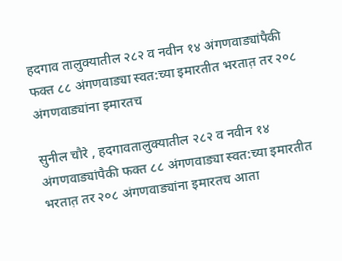हदगाव तालुक्यातील २८२ व नवीन १४ अंगणवाड्यांपैकी फक्त ८८ अंगणवाड्या स्वत:च्या इमारतीत भरतात़ तर २०८ अंगणवाड्यांना इमारतच

सुनील चौरे , हदगावतालुक्यातील २८२ व नवीन १४ अंगणवाड्यांपैकी फक्त ८८ अंगणवाड्या स्वत:च्या इमारतीत भरतात़ तर २०८ अंगणवाड्यांना इमारतच आता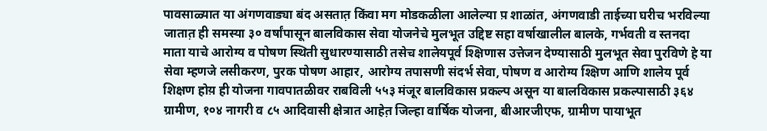पावसाळ्यात या अंगणवाड्या बंद असतात़ किंवा मग मोडकळीला आलेल्या प़ शाळांत, अंगणवाडी ताईच्या घरीच भरविल्या जातात़ ही समस्या ३० वर्षांपासून बालविकास सेवा योजनेचे मुलभूत उद्दिष्ट सहा वर्षाखालील बालके, गर्भवती व स्तनदा माता याचे आरोग्य व पोषण स्थिती सुधारण्यासाठी तसेच शालेयपूर्व श्क्षिणास उत्तेजन देण्यासाठी मुलभूत सेवा पुरविणे हे या सेवा म्हणजे लसीकरण, पुरक पोषण आहार, आरोग्य तपासणी संदर्भ सेवा, पोषण व आरोग्य श्क्षिण आणि शालेय पूर्व शिक्षण होय़ ही योजना गावपातळीवर राबविली ५५३ मंजूर बालविकास प्रकल्प असून या बालविकास प्रकल्पासाठी ३६४ ग्रामीण, १०४ नागरी व ८५ आदिवासी क्षेत्रात आहेत़ जिल्हा वार्षिक योजना, बीआरजीएफ, ग्रामीण पायाभूत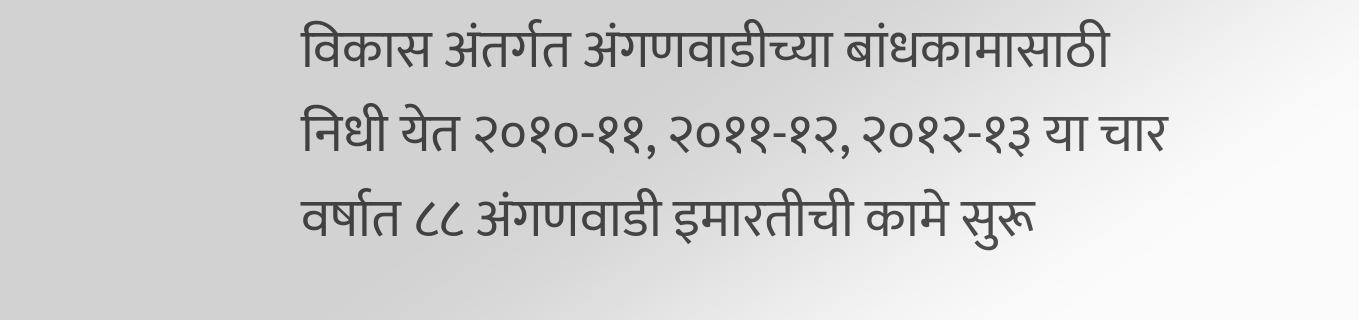विकास अंतर्गत अंगणवाडीच्या बांधकामासाठी निधी येत २०१०-११, २०११-१२, २०१२-१३ या चार वर्षात ८८ अंगणवाडी इमारतीची कामे सुरू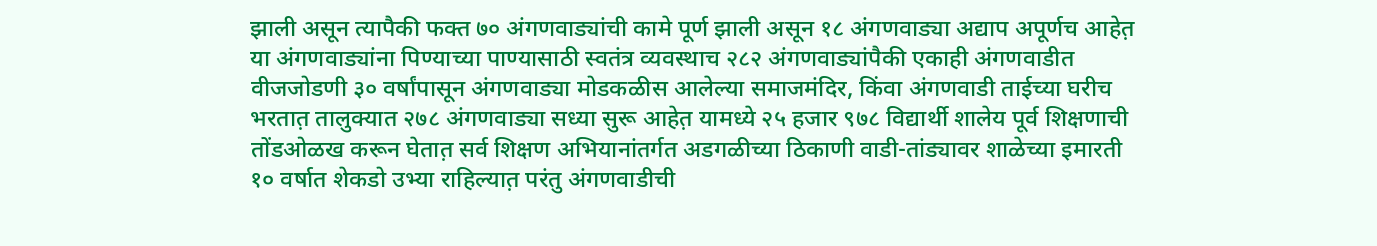झाली असून त्यापैकी फक्त ७० अंगणवाड्यांची कामे पूर्ण झाली असून १८ अंगणवाड्या अद्याप अपूर्णच आहेत़ या अंगणवाड्यांना पिण्याच्या पाण्यासाठी स्वतंत्र व्यवस्थाच २८२ अंगणवाड्यांपैकी एकाही अंगणवाडीत वीजजोडणी ३० वर्षांपासून अंगणवाड्या मोडकळीस आलेल्या समाजमंदिर, किंवा अंगणवाडी ताईच्या घरीच भरतात़ तालुक्यात २७८ अंगणवाड्या सध्या सुरू आहेत़ यामध्ये २५ हजार ९७८ विद्यार्थी शालेय पूर्व शिक्षणाची तोंडओळख करून घेतात़ सर्व शिक्षण अभियानांतर्गत अडगळीच्या ठिकाणी वाडी-तांड्यावर शाळेच्या इमारती १० वर्षात शेकडो उभ्या राहिल्यात़ परंतु अंगणवाडीची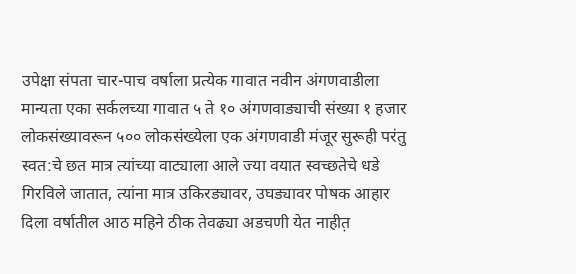उपेक्षा संपता चार-पाच वर्षाला प्रत्येक गावात नवीन अंगणवाडीला मान्यता एका सर्कलच्या गावात ५ ते १० अंगणवाड्याची संख्या १ हजार लोकसंख्यावरून ५०० लोकसंख्येला एक अंगणवाडी मंजूर सुरूही परंतु स्वत:चे छत मात्र त्यांच्या वाट्याला आले ज्या वयात स्वच्छतेचे धडे गिरविले जातात, त्यांना मात्र उकिरड्यावर, उघड्यावर पोषक आहार दिला वर्षातील आठ महिने ठीक तेवढ्या अडचणी येत नाहीत़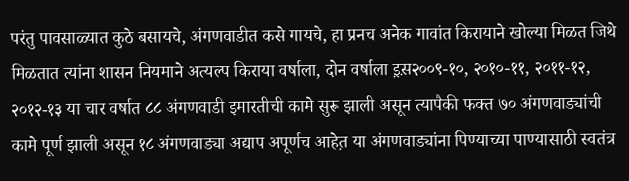परंतु पावसाळ्यात कुठे बसायचे, अंगणवाडीत कसे गायचे, हा प्रनच अनेक गावांत किरायाने खोल्या मिळत जिथे मिळतात त्यांना शासन नियमाने अत्यल्प किराया वर्षाला, दोन वर्षाला इ़स़२००९-१०, २०१०-११, २०११-१२, २०१२-१३ या चार वर्षात ८८ अंगणवाडी इमारतीची कामे सुरू झाली असून त्यापैकी फक्त ७० अंगणवाड्यांची कामे पूर्ण झाली असून १८ अंगणवाड्या अद्याप अपूर्णच आहेत़ या अंगणवाड्यांना पिण्याच्या पाण्यासाठी स्वतंत्र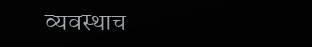व्यवस्थाच